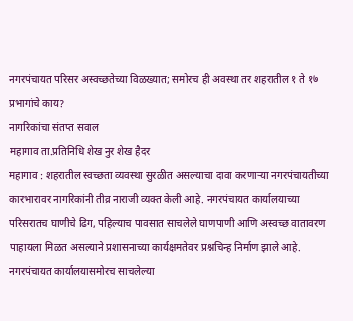नगरपंचायत परिसर अस्वच्छतेच्या विळख्यात; समोरच ही अवस्था तर शहरातील १ ते १७ प्रभागांचे काय?
नागरिकांचा संतप्त सवाल
महागाव ता.प्रतिनिधि शेख नुर शेख हैदर
महागाव : शहरातील स्वच्छता व्यवस्था सुरळीत असल्याचा दावा करणाऱ्या नगरपंचायतीच्या कारभारावर नागरिकांनी तीव्र नाराजी व्यक्त केली आहे. नगरपंचायत कार्यालयाच्या परिसरातच घाणीचे ढिग, पहिल्याच पावसात साचलेले घाणपाणी आणि अस्वच्छ वातावरण पाहायला मिळत असल्याने प्रशासनाच्या कार्यक्षमतेवर प्रश्नचिन्ह निर्माण झाले आहे.
नगरपंचायत कार्यालयासमोरच साचलेल्या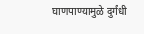घाणपाण्यामुळे दुर्गंधी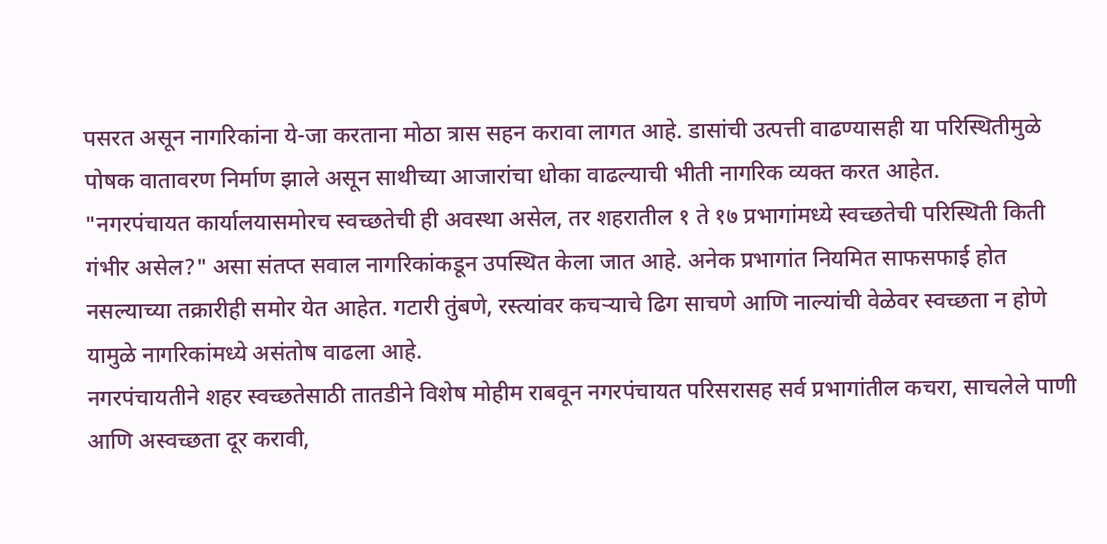पसरत असून नागरिकांना ये-जा करताना मोठा त्रास सहन करावा लागत आहे. डासांची उत्पत्ती वाढण्यासही या परिस्थितीमुळे पोषक वातावरण निर्माण झाले असून साथीच्या आजारांचा धोका वाढल्याची भीती नागरिक व्यक्त करत आहेत.
"नगरपंचायत कार्यालयासमोरच स्वच्छतेची ही अवस्था असेल, तर शहरातील १ ते १७ प्रभागांमध्ये स्वच्छतेची परिस्थिती किती गंभीर असेल?" असा संतप्त सवाल नागरिकांकडून उपस्थित केला जात आहे. अनेक प्रभागांत नियमित साफसफाई होत नसल्याच्या तक्रारीही समोर येत आहेत. गटारी तुंबणे, रस्त्यांवर कचऱ्याचे ढिग साचणे आणि नाल्यांची वेळेवर स्वच्छता न होणे यामुळे नागरिकांमध्ये असंतोष वाढला आहे.
नगरपंचायतीने शहर स्वच्छतेसाठी तातडीने विशेष मोहीम राबवून नगरपंचायत परिसरासह सर्व प्रभागांतील कचरा, साचलेले पाणी आणि अस्वच्छता दूर करावी,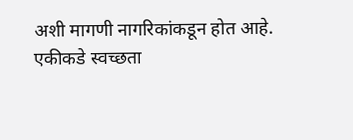अशी मागणी नागरिकांकडून होत आहे.
एकीकडे स्वच्छता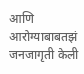आणि आरोग्याबाबतझं जनजागृती केली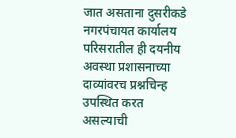जात असताना दुसरीकडे नगरपंचायत कार्यालय परिसरातील ही दयनीय अवस्था प्रशासनाच्या दाव्यांवरच प्रश्नचिन्ह उपस्थित करत असल्याची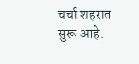चर्चा शहरात सुरू आहे.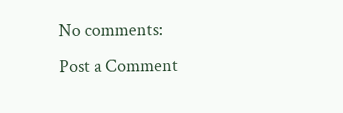No comments:
Post a Comment